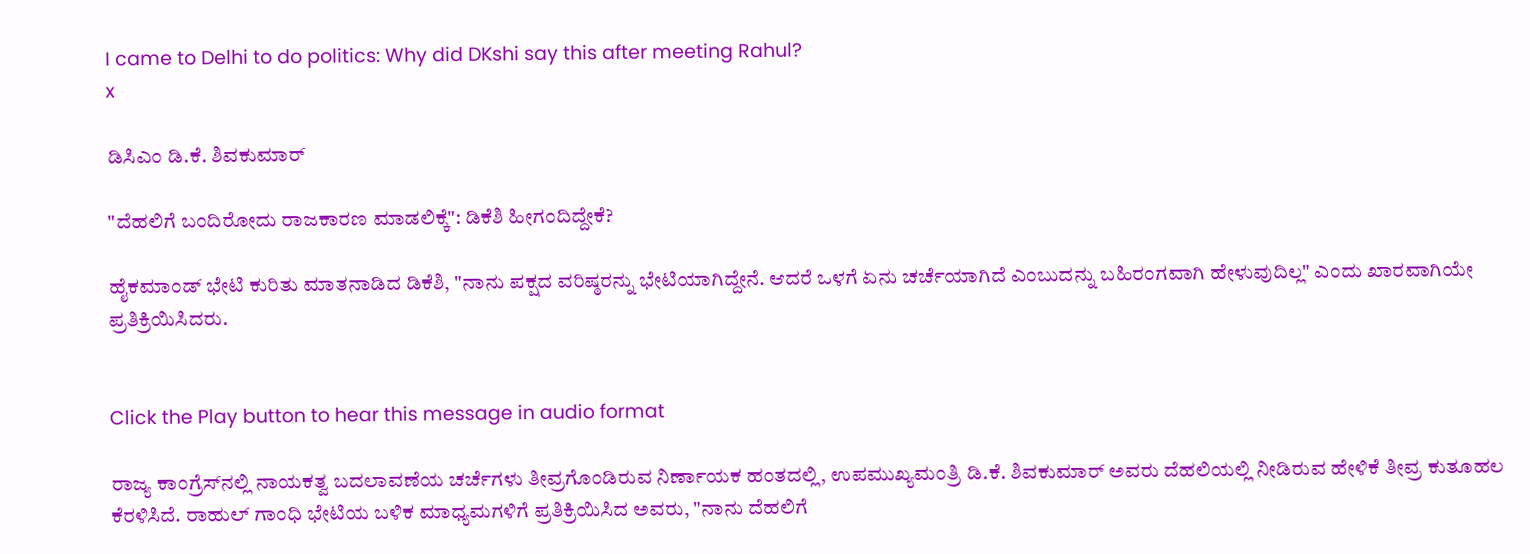I came to Delhi to do politics: Why did DKshi say this after meeting Rahul?
x

ಡಿಸಿಎಂ ಡಿ.ಕೆ. ಶಿವಕುಮಾರ್‌

"ದೆಹಲಿಗೆ ಬಂದಿರೋದು ರಾಜಕಾರಣ ಮಾಡಲಿಕ್ಕೆ": ಡಿಕೆಶಿ ಹೀಗಂದಿದ್ದೇಕೆ?

ಹೈಕಮಾಂಡ್ ಭೇಟಿ ಕುರಿತು ಮಾತನಾಡಿದ ಡಿಕೆಶಿ, "ನಾನು ಪಕ್ಷದ ವರಿಷ್ಠರನ್ನು ಭೇಟಿಯಾಗಿದ್ದೇನೆ. ಆದರೆ ಒಳಗೆ ಏನು ಚರ್ಚೆಯಾಗಿದೆ ಎಂಬುದನ್ನು ಬಹಿರಂಗವಾಗಿ ಹೇಳುವುದಿಲ್ಲ" ಎಂದು ಖಾರವಾಗಿಯೇ ಪ್ರತಿಕ್ರಿಯಿಸಿದರು.


Click the Play button to hear this message in audio format

ರಾಜ್ಯ ಕಾಂಗ್ರೆಸ್‌ನಲ್ಲಿ ನಾಯಕತ್ವ ಬದಲಾವಣೆಯ ಚರ್ಚೆಗಳು ತೀವ್ರಗೊಂಡಿರುವ ನಿರ್ಣಾಯಕ ಹಂತದಲ್ಲಿ, ಉಪಮುಖ್ಯಮಂತ್ರಿ ಡಿ.ಕೆ. ಶಿವಕುಮಾರ್ ಅವರು ದೆಹಲಿಯಲ್ಲಿ ನೀಡಿರುವ ಹೇಳಿಕೆ ತೀವ್ರ ಕುತೂಹಲ ಕೆರಳಿಸಿದೆ. ರಾಹುಲ್ ಗಾಂಧಿ ಭೇಟಿಯ ಬಳಿಕ ಮಾಧ್ಯಮಗಳಿಗೆ ಪ್ರತಿಕ್ರಿಯಿಸಿದ ಅವರು, "ನಾನು ದೆಹಲಿಗೆ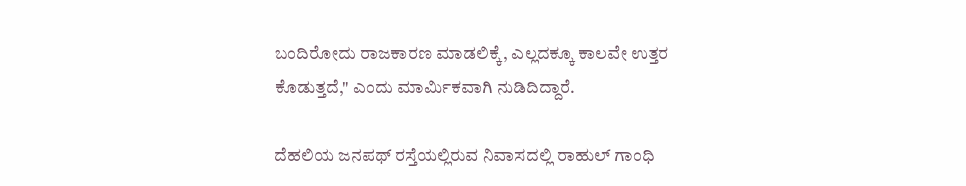ಬಂದಿರೋದು ರಾಜಕಾರಣ ಮಾಡಲಿಕ್ಕೆ, ಎಲ್ಲದಕ್ಕೂ ಕಾಲವೇ ಉತ್ತರ ಕೊಡುತ್ತದೆ," ಎಂದು ಮಾರ್ಮಿಕವಾಗಿ ನುಡಿದಿದ್ದಾರೆ.

ದೆಹಲಿಯ ಜನಪಥ್ ರಸ್ತೆಯಲ್ಲಿರುವ ನಿವಾಸದಲ್ಲಿ ರಾಹುಲ್ ಗಾಂಧಿ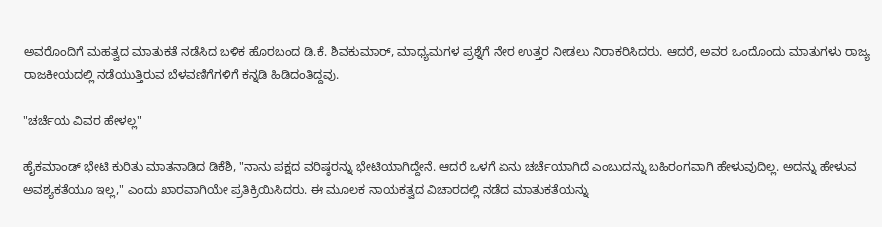ಅವರೊಂದಿಗೆ ಮಹತ್ವದ ಮಾತುಕತೆ ನಡೆಸಿದ ಬಳಿಕ ಹೊರಬಂದ ಡಿ.ಕೆ. ಶಿವಕುಮಾರ್, ಮಾಧ್ಯಮಗಳ ಪ್ರಶ್ನೆಗೆ ನೇರ ಉತ್ತರ ನೀಡಲು ನಿರಾಕರಿಸಿದರು. ಆದರೆ, ಅವರ ಒಂದೊಂದು ಮಾತುಗಳು ರಾಜ್ಯ ರಾಜಕೀಯದಲ್ಲಿ ನಡೆಯುತ್ತಿರುವ ಬೆಳವಣಿಗೆಗಳಿಗೆ ಕನ್ನಡಿ ಹಿಡಿದಂತಿದ್ದವು.

"ಚರ್ಚೆಯ ವಿವರ ಹೇಳಲ್ಲ"

ಹೈಕಮಾಂಡ್ ಭೇಟಿ ಕುರಿತು ಮಾತನಾಡಿದ ಡಿಕೆಶಿ, "ನಾನು ಪಕ್ಷದ ವರಿಷ್ಠರನ್ನು ಭೇಟಿಯಾಗಿದ್ದೇನೆ. ಆದರೆ ಒಳಗೆ ಏನು ಚರ್ಚೆಯಾಗಿದೆ ಎಂಬುದನ್ನು ಬಹಿರಂಗವಾಗಿ ಹೇಳುವುದಿಲ್ಲ. ಅದನ್ನು ಹೇಳುವ ಅವಶ್ಯಕತೆಯೂ ಇಲ್ಲ," ಎಂದು ಖಾರವಾಗಿಯೇ ಪ್ರತಿಕ್ರಿಯಿಸಿದರು. ಈ ಮೂಲಕ ನಾಯಕತ್ವದ ವಿಚಾರದಲ್ಲಿ ನಡೆದ ಮಾತುಕತೆಯನ್ನು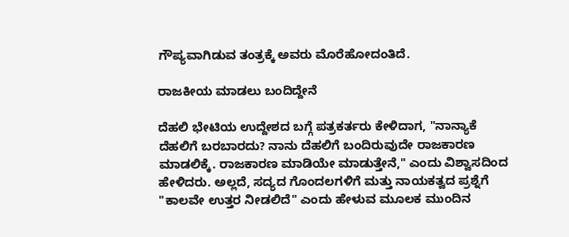ಗೌಪ್ಯವಾಗಿಡುವ ತಂತ್ರಕ್ಕೆ ಅವರು ಮೊರೆಹೋದಂತಿದೆ.

ರಾಜಕೀಯ ಮಾಡಲು ಬಂದಿದ್ದೇನೆ

ದೆಹಲಿ ಭೇಟಿಯ ಉದ್ದೇಶದ ಬಗ್ಗೆ ಪತ್ರಕರ್ತರು ಕೇಳಿದಾಗ, "ನಾನ್ಯಾಕೆ ದೆಹಲಿಗೆ ಬರಬಾರದು? ನಾನು ದೆಹಲಿಗೆ ಬಂದಿರುವುದೇ ರಾಜಕಾರಣ ಮಾಡಲಿಕ್ಕೆ. ರಾಜಕಾರಣ ಮಾಡಿಯೇ ಮಾಡುತ್ತೇನೆ," ಎಂದು ವಿಶ್ವಾಸದಿಂದ ಹೇಳಿದರು. ಅಲ್ಲದೆ, ಸದ್ಯದ ಗೊಂದಲಗಳಿಗೆ ಮತ್ತು ನಾಯಕತ್ವದ ಪ್ರಶ್ನೆಗೆ "ಕಾಲವೇ ಉತ್ತರ ನೀಡಲಿದೆ" ಎಂದು ಹೇಳುವ ಮೂಲಕ ಮುಂದಿನ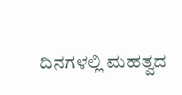ದಿನಗಳಲ್ಲಿ ಮಹತ್ವದ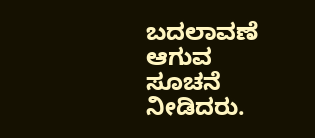ಬದಲಾವಣೆ ಆಗುವ ಸೂಚನೆ ನೀಡಿದರು.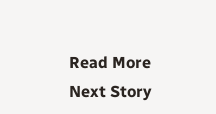Read More
Next Story